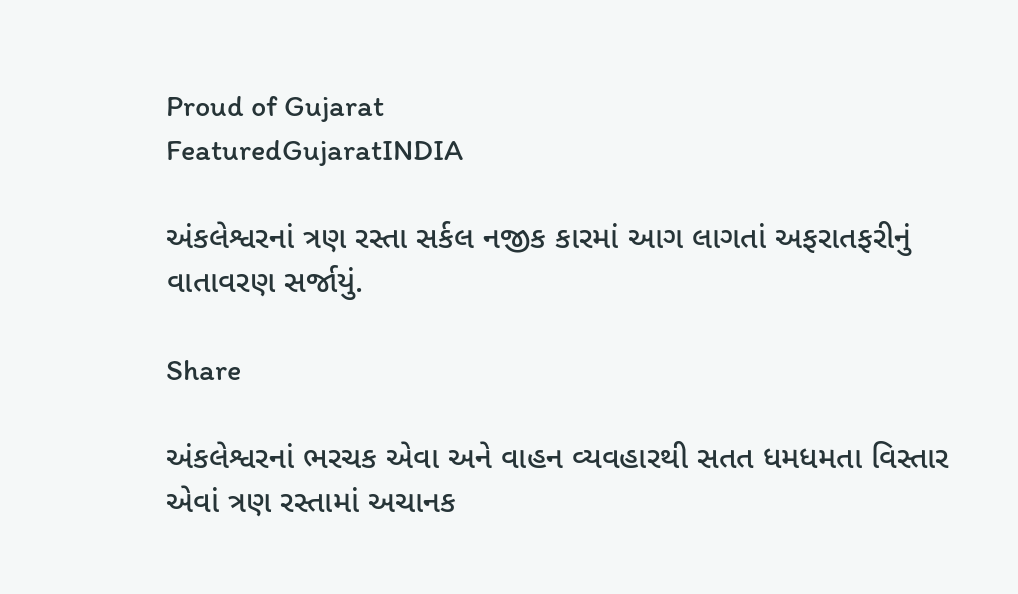Proud of Gujarat
FeaturedGujaratINDIA

અંકલેશ્વરનાં ત્રણ રસ્તા સર્કલ નજીક કારમાં આગ લાગતાં અફરાતફરીનું વાતાવરણ સર્જાયું.

Share

અંકલેશ્વરનાં ભરચક એવા અને વાહન વ્યવહારથી સતત ધમધમતા વિસ્તાર એવાં ત્રણ રસ્તામાં અચાનક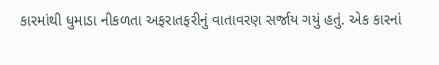કારમાંથી ધુમાડા નીકળતા અફરાતફરીનું વાતાવરણ સર્જાય ગયું હતું. એક કારનાં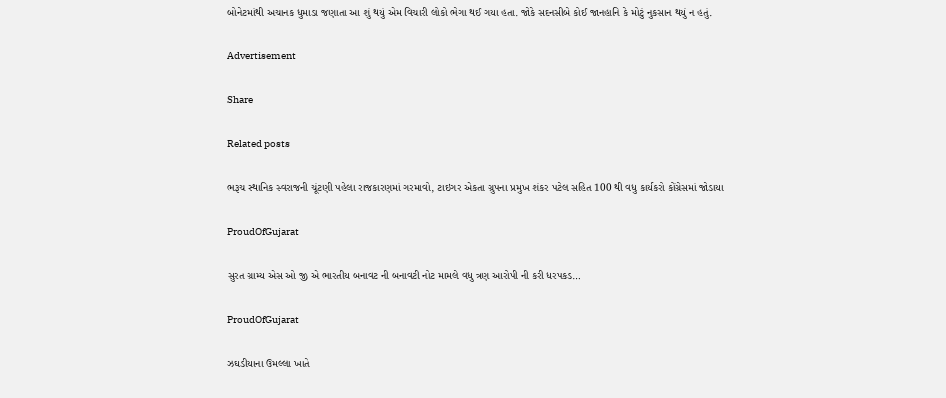બોનેટમાંથી અચાનક ધુમાડા જણાતા આ શું થયું એમ વિચારી લોકો ભેગા થઈ ગયા હતા. જોકે સદનસીબે કોઈ જાનહાનિ કે મોટું નુકસાન થયું ન હતું.

Advertisement

Share

Related posts

ભરૂચ સ્થાનિક સ્વરાજની ચૂંટણી પહેલા રાજકારણમાં ગરમાવો, ટાઇગર એકતા ગ્રુપના પ્રમુખ શંકર પટેલ સહિત 100 થી વધુ કાર્યકરો કોંગ્રેસમાં જોડાયા

ProudOfGujarat

સુરત ગ્રામ્ય એસ ઓ જી એ ભારતીય બનાવટ ની બનાવટી નોટ મામલે વધુ ત્રણ આરોપી ની કરી ધરપકડ…

ProudOfGujarat

ઝઘડીયાના ઉમલ્લા ખાતે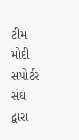ટીમ મોદી સપોર્ટર સંઘ દ્વારા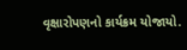વૃક્ષારોપણનો કાર્યક્રમ યોજાયો.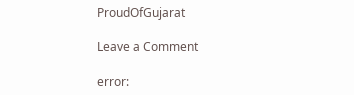ProudOfGujarat

Leave a Comment

error: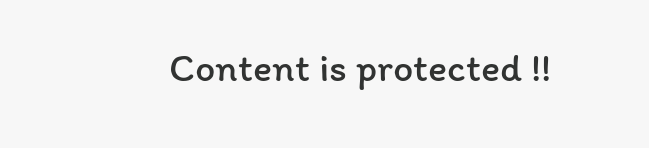Content is protected !!